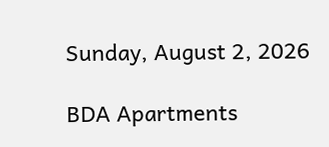Sunday, August 2, 2026

BDA Apartments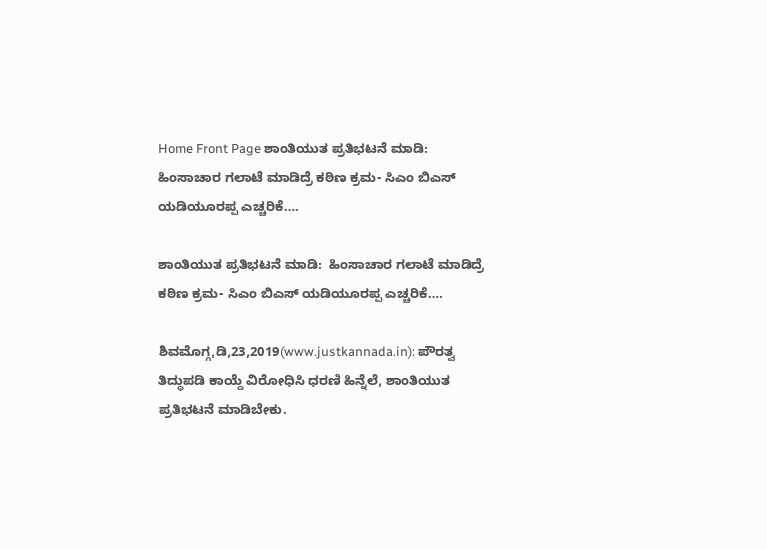Home Front Page ಶಾಂತಿಯುತ ಪ್ರತಿಭಟನೆ ಮಾಡಿ:  ಹಿಂಸಾಚಾರ ಗಲಾಟೆ ಮಾಡಿದ್ರೆ ಕಠಿಣ ಕ್ರಮ- ಸಿಎಂ ಬಿಎಸ್ ಯಡಿಯೂರಪ್ಪ ಎಚ್ಚರಿಕೆ….

ಶಾಂತಿಯುತ ಪ್ರತಿಭಟನೆ ಮಾಡಿ:  ಹಿಂಸಾಚಾರ ಗಲಾಟೆ ಮಾಡಿದ್ರೆ ಕಠಿಣ ಕ್ರಮ- ಸಿಎಂ ಬಿಎಸ್ ಯಡಿಯೂರಪ್ಪ ಎಚ್ಚರಿಕೆ….

ಶಿವಮೊಗ್ಗ,ಡಿ,23,2019(www.justkannada.in): ಪೌರತ್ವ ತಿದ್ಧುಪಡಿ ಕಾಯ್ದೆ ವಿರೋಧಿಸಿ ಧರಣಿ ಹಿನ್ನೆಲೆ, ಶಾಂತಿಯುತ ಪ್ರತಿಭಟನೆ ಮಾಡಿಬೇಕು.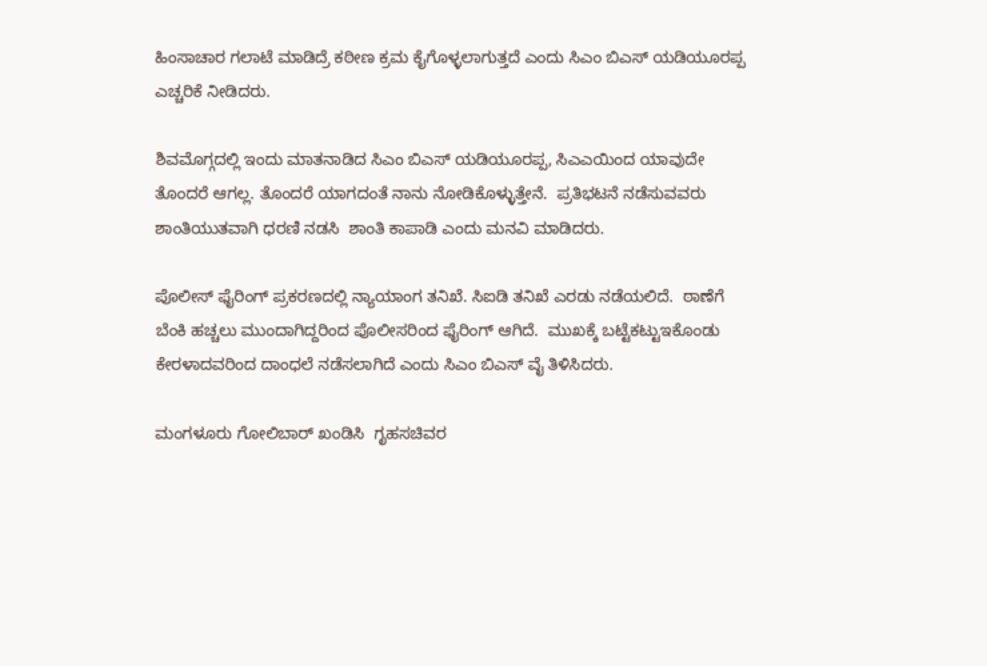ಹಿಂಸಾಚಾರ ಗಲಾಟೆ ಮಾಡಿದ್ರೆ ಕಠೀಣ ಕ್ರಮ ಕೈಗೊಳ್ಳಲಾಗುತ್ತದೆ ಎಂದು ಸಿಎಂ ಬಿಎಸ್ ಯಡಿಯೂರಪ್ಪ ಎಚ್ಚರಿಕೆ ನೀಡಿದರು.

ಶಿವಮೊಗ್ಗದಲ್ಲಿ ಇಂದು ಮಾತನಾಡಿದ ಸಿಎಂ ಬಿಎಸ್ ಯಡಿಯೂರಪ್ಪ, ಸಿಎಎಯಿಂದ ಯಾವುದೇ ತೊಂದರೆ ಆಗಲ್ಲ. ತೊಂದರೆ ಯಾಗದಂತೆ ನಾನು ನೋಡಿಕೊಳ್ಳುತ್ತೇನೆ.  ಪ್ರತಿಭಟನೆ ನಡೆಸುವವರು ಶಾಂತಿಯುತವಾಗಿ ಧರಣಿ ನಡಸಿ  ಶಾಂತಿ ಕಾಪಾಡಿ ಎಂದು ಮನವಿ ಮಾಡಿದರು.

ಪೊಲೀಸ್ ಫೈರಿಂಗ್ ಪ್ರಕರಣದಲ್ಲಿ ನ್ಯಾಯಾಂಗ ತನಿಖೆ. ಸಿಐಡಿ ತನಿಖೆ ಎರಡು ನಡೆಯಲಿದೆ.  ಠಾಣೆಗೆ ಬೆಂಕಿ ಹಚ್ಚಲು ಮುಂದಾಗಿದ್ದರಿಂದ ಪೊಲೀಸರಿಂದ ಫೈರಿಂಗ್ ಆಗಿದೆ.  ಮುಖಕ್ಕೆ ಬಟ್ಟೆಕಟ್ಟುಇಕೊಂಡು ಕೇರಳಾದವರಿಂದ ದಾಂಧಲೆ ನಡೆಸಲಾಗಿದೆ ಎಂದು ಸಿಎಂ ಬಿಎಸ್ ವೈ ತಿಳಿಸಿದರು.

ಮಂಗಳೂರು ಗೋಲಿಬಾರ್ ಖಂಡಿಸಿ  ಗೃಹಸಚಿವರ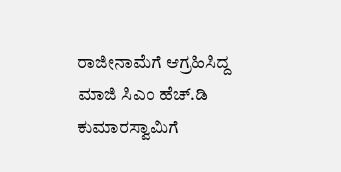ರಾಜೀನಾಮೆಗೆ ಆಗ್ರಹಿಸಿದ್ದ ಮಾಜಿ ಸಿಎಂ ಹೆಚ್.ಡಿ ಕುಮಾರಸ್ವಾಮಿಗೆ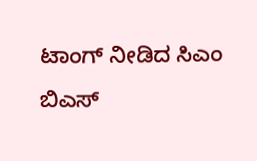ಟಾಂಗ್ ನೀಡಿದ ಸಿಎಂ ಬಿಎಸ್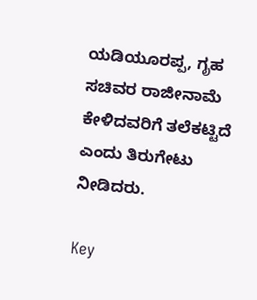ಯಡಿಯೂರಪ್ಪ, ಗೃಹ ಸಚಿವರ ರಾಜೀನಾಮೆ ಕೇಳಿದವರಿಗೆ ತಲೆಕಟ್ಟಿದೆ ಎಂದು ತಿರುಗೇಟು ನೀಡಿದರು.

Key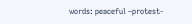words: peaceful –protest-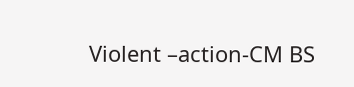Violent –action-CM BS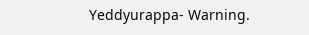Yeddyurappa- Warning.